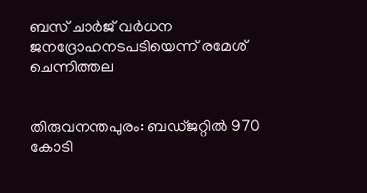ബസ്‌ ചാര്‍ജ്‌ വര്‍ധന ജനദ്രോഹനടപടിയെന്ന്‌ രമേശ്‌ ചെന്നിത്തല


തിരുവനന്തപുരം: ബഡ്ജറ്റില്‍ 970 കോടി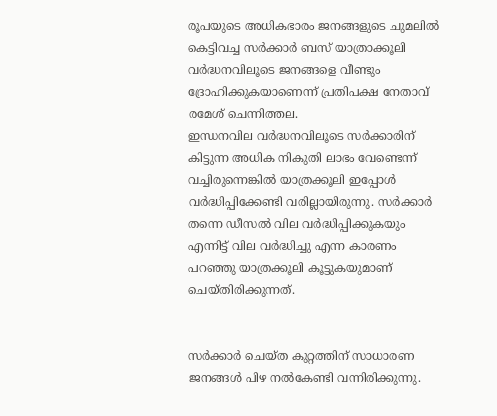രൂപയുടെ അധികഭാരം ജനങ്ങളുടെ ചുമലില്‍ കെട്ടിവച്ച സര്‍ക്കാര്‍ ബസ് യാത്രാക്കൂലി വര്‍ദ്ധനവിലൂടെ ജനങ്ങളെ വീണ്ടും ദ്രോഹിക്കുകയാണെന്ന് പ്രതിപക്ഷ നേതാവ് രമേശ് ചെന്നിത്തല.
ഇന്ധനവില വര്‍ദ്ധനവിലൂടെ സര്‍ക്കാരിന് കിട്ടുന്ന അധിക നികുതി ലാഭം വേണ്ടെന്ന് വച്ചിരുന്നെങ്കില്‍ യാത്രക്കൂലി ഇപ്പോള്‍ വര്‍ദ്ധിപ്പിക്കേണ്ടി വരില്ലായിരുന്നു. സര്‍ക്കാര്‍ തന്നെ ഡീസല്‍ വില വര്‍ദ്ധിപ്പിക്കുകയും എന്നിട്ട് വില വര്‍ദ്ധിച്ചു എന്ന കാരണം പറഞ്ഞു യാത്രക്കൂലി കൂട്ടുകയുമാണ് ചെയ്തിരിക്കുന്നത്.


സര്‍ക്കാര്‍ ചെയ്ത കുറ്റത്തിന് സാധാരണ ജനങ്ങള്‍ പിഴ നല്‍കേണ്ടി വന്നിരിക്കുന്നു.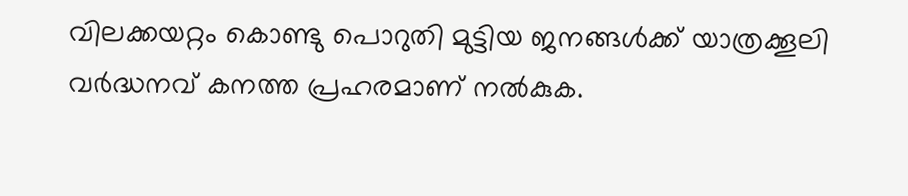വിലക്കയറ്റം കൊണ്ടു പൊറുതി മുട്ടിയ ജനങ്ങള്‍ക്ക് യാത്രക്കൂലി വര്‍ദ്ധനവ് കനത്ത പ്രഹരമാണ് നല്‍കുക.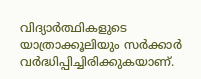വിദ്യാര്‍ത്ഥികളുടെ യാത്രാക്കൂലിയും സര്‍ക്കാര്‍ വര്‍ദ്ധിപ്പിച്ചിരിക്കുകയാണ്.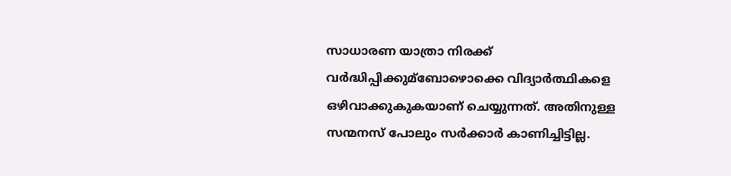സാധാരണ യാത്രാ നിരക്ക് വര്‍ദ്ധിപ്പിക്കുമ്ബോഴൊക്കെ വിദ്യാര്‍ത്ഥികളെ ഒഴിവാക്കുകുകയാണ് ചെയ്യുന്നത്. അതിനുള്ള സന്മനസ് പോലും സര്‍ക്കാര്‍ കാണിച്ചിട്ടില്ല.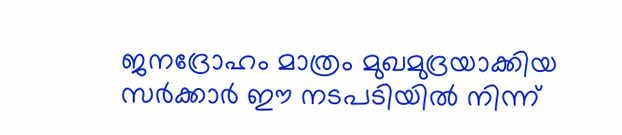ജനദ്രോഹം മാത്രം മുഖമുദ്രയാക്കിയ സര്‍ക്കാര്‍ ഈ നടപടിയില്‍ നിന്ന്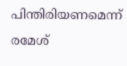പിന്തിരിയണമെന്ന് രമേശ്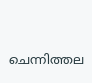ചെന്നിത്തല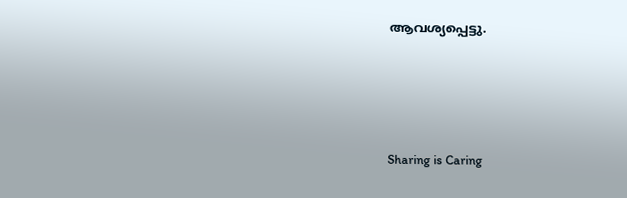ആവശ്യപ്പെട്ടു.




Sharing is Caring